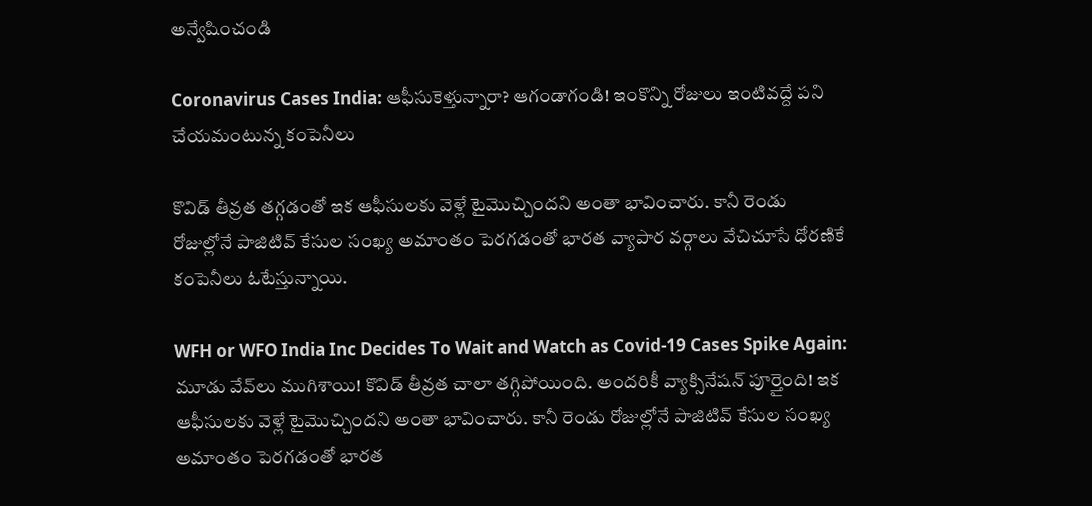అన్వేషించండి

Coronavirus Cases India: ఆఫీసుకెళ్తున్నారా? ఆగండాగండి! ఇంకొన్ని రోజులు ఇంటివద్దే పని చేయమంటున్న కంపెనీలు

కొవిడ్‌ తీవ్రత తగ్గడంతో ఇక ఆఫీసులకు వెళ్లే టైమొచ్చిందని అంతా భావించారు. కానీ రెండు రోజుల్లోనే పాజిటివ్‌ కేసుల సంఖ్య అమాంతం పెరగడంతో భారత వ్యాపార వర్గాలు వేచిచూసే ధోరణికే కంపెనీలు ఓటేస్తున్నాయి.

WFH or WFO India Inc Decides To Wait and Watch as Covid-19 Cases Spike Again: మూడు వేవ్‌లు ముగిశాయి! కొవిడ్‌ తీవ్రత చాలా తగ్గిపోయింది. అందరికీ వ్యాక్సినేషన్‌ పూర్తైంది! ఇక ఆఫీసులకు వెళ్లే టైమొచ్చిందని అంతా భావించారు. కానీ రెండు రోజుల్లోనే పాజిటివ్‌ కేసుల సంఖ్య అమాంతం పెరగడంతో భారత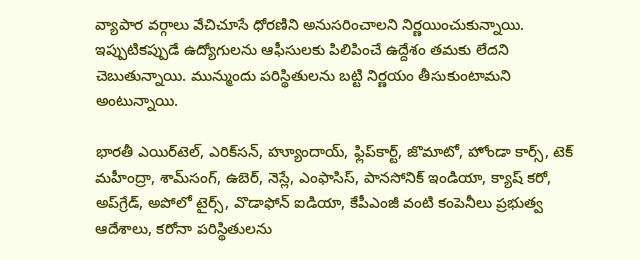వ్యాపార వర్గాలు వేచిచూసే ధోరణిని అనుసరించాలని నిర్ణయించుకున్నాయి. ఇప్పుటికప్పుడే ఉద్యోగులను ఆఫీసులకు పిలిపించే ఉద్దేశం తమకు లేదని చెబుతున్నాయి. మున్ముందు పరిస్థితులను బట్టి నిర్ణయం తీసుకుంటామని అంటున్నాయి.

భారతీ ఎయిర్‌టెల్‌, ఎరిక్‌సన్‌, హ్యూందాయ్‌, ఫ్లిప్‌కార్ట్‌, జొమాటో, హోండా కార్స్‌, టెక్‌ మహీంద్రా, శామ్‌సంగ్‌, ఉబెర్‌, నెస్లే, ఎంఫాసిస్‌, పానసోనిక్‌ ఇండియా, క్యాష్ కరో, అప్‌గ్రేడ్‌, అపోలో టైర్స్‌, వొడాఫోన్‌ ఐడియా, కేపీఎంజీ వంటి కంపెనీలు ప్రభుత్వ ఆదేశాలు, కరోనా పరిస్థితులను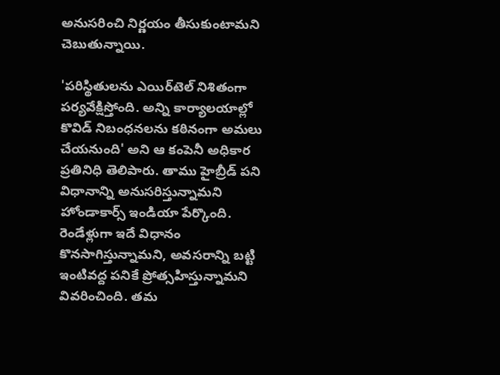అనుసరించి నిర్ణయం తీసుకుంటామని చెబుతున్నాయి.

'పరిస్థితులను ఎయిర్‌టెల్‌ నిశితంగా పర్యవేక్షిస్తోంది. అన్ని కార్యాలయాల్లో కొవిడ్‌ నిబంధనలను కఠినంగా అమలు చేయనుంది' అని ఆ కంపెనీ అధికార ప్రతినిధి తెలిపారు. తాము హైబ్రీడ్‌ పని విధానాన్ని అనుసరిస్తున్నామని హోండాకార్స్‌ ఇండియా పేర్కొంది. రెండేళ్లుగా ఇదే విధానం కొనసాగిస్తున్నామని, అవసరాన్ని బట్టి ఇంటివద్ద పనికే ప్రోత్సహిస్తున్నామని వివరించింది. తమ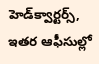హెడ్‌క్వార్టర్స్‌, ఇతర ఆఫీసుల్లో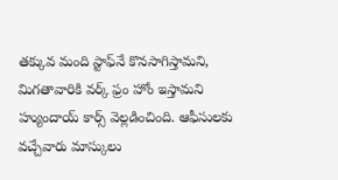తక్కువ మంది స్టాఫ్‌నే కొనసాగిస్తామని, మిగతావారికి వర్క్‌ ఫ్రం హోం ఇస్తామని హ్యుందాయ్‌ కార్స్‌ వెల్లడించింది. ఆఫీసులకు వచ్చేవారు మాస్కులు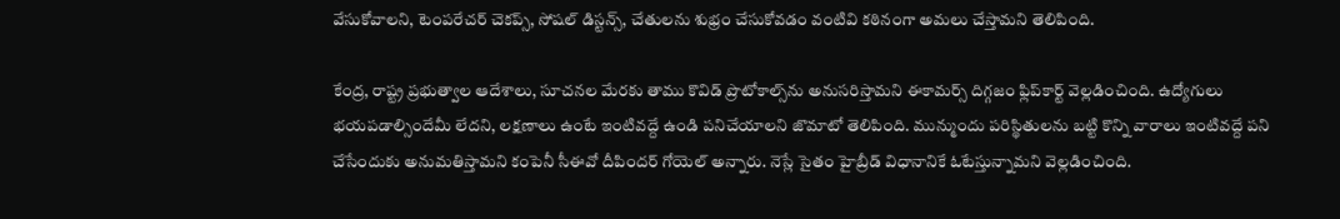వేసుకోవాలని, టెంపరేచర్‌ చెకప్స్‌, సోషల్‌ డిస్టన్స్‌, చేతులను శుభ్రం చేసుకోవడం వంటివి కఠినంగా అమలు చేస్తామని తెలిపింది.

కేంద్ర, రాష్ట్ర ప్రభుత్వాల ఆదేశాలు, సూచనల మేరకు తాము కొవిడ్‌ ప్రొటోకాల్స్‌ను అనుసరిస్తామని ఈకామర్స్‌ దిగ్గజం ఫ్లిప్‌కార్ట్‌ వెల్లడించింది. ఉద్యోగులు భయపడాల్సిందేమీ లేదని, లక్షణాలు ఉంటే ఇంటివద్దే ఉండి పనిచేయాలని జొమాటో తెలిపింది. మున్ముందు పరిస్థితులను బట్టి కొన్ని వారాలు ఇంటివద్దే పని చేసేందుకు అనుమతిస్తామని కంపెనీ సీఈవో దీపిందర్ గోయెల్‌ అన్నారు. నెస్లే సైతం హైబ్రీడ్‌ విధానానికే ఓటేస్తున్నామని వెల్లడించింది.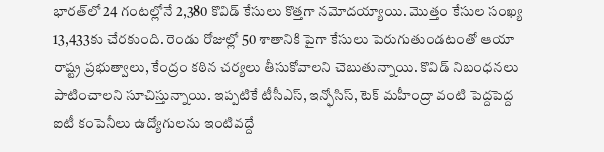భారత్‌లో 24 గంటల్లోనే 2,380 కొవిడ్‌ కేసులు కొత్తగా నమోదయ్యాయి. మొత్తం కేసుల సంఖ్య 13,433కు చేరకుంది. రెండు రోజుల్లో 50 శాతానికి పైగా కేసులు పెరుగుతుండటంతో ఆయా రాష్ట్ర ప్రభుత్వాలు, కేంద్రం కఠిన చర్యలు తీసుకోవాలని చెబుతున్నాయి. కొవిడ్‌ నిబంధనలు పాటించాలని సూచిస్తున్నాయి. ఇప్పటికే టీసీఎస్‌, ఇన్ఫోసిస్‌, టెక్‌ మహీంద్రా వంటి పెద్దపెద్ద ఐటీ కంపెనీలు ఉద్యోగులను ఇంటివద్దే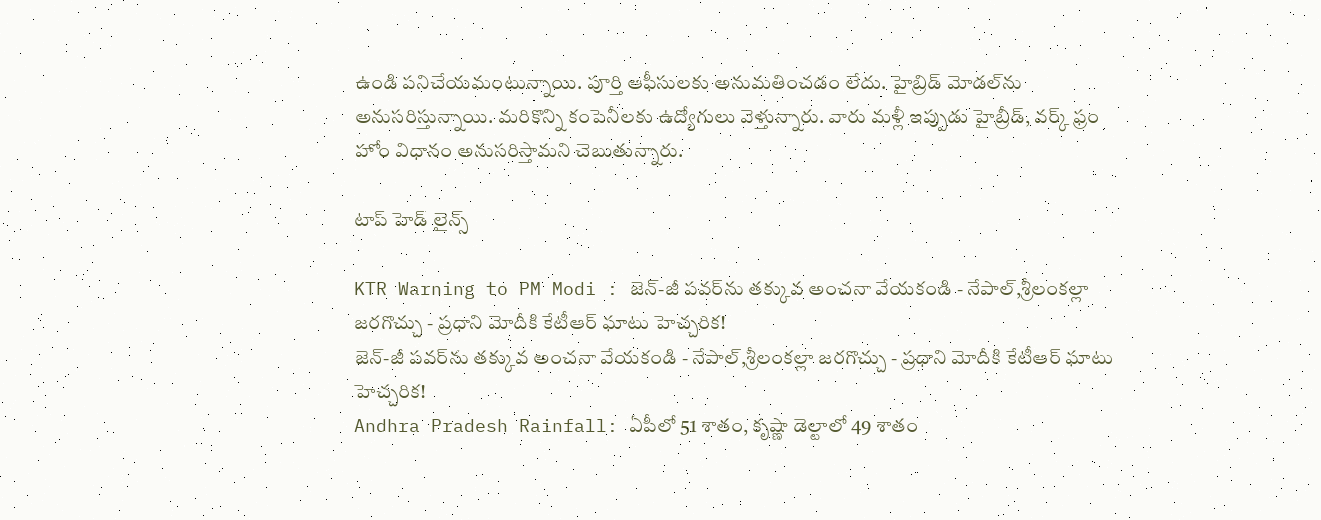ఉండి పనిచేయమంటున్నాయి. పూర్తి ఆఫీసులకు అనుమతించడం లేదు. హైబ్రిడ్‌ మోడల్‌ను అనుసరిస్తున్నాయి. మరికొన్ని కంపెనీలకు ఉద్యోగులు వెళ్తున్నారు. వారు మళ్లీ ఇప్పుడు హైబ్రీడ్‌, వర్క్‌ ఫ్రం హోం విధానం అనుసరిస్తామని చెబుతున్నారు.

టాప్ హెడ్ లైన్స్

KTR Warning to PM Modi : జెన్-జీ పవర్‌ను తక్కువ అంచనా వేయకండి - నేపాల్,శ్రీలంకల్లా జరగొచ్చు - ప్రధాని మోదీకి కేటీఆర్ ఘాటు హెచ్చరిక!
జెన్-జీ పవర్‌ను తక్కువ అంచనా వేయకండి - నేపాల్,శ్రీలంకల్లా జరగొచ్చు - ప్రధాని మోదీకి కేటీఆర్ ఘాటు హెచ్చరిక!
Andhra Pradesh Rainfall: ఏపీలో 51 శాతం, కృష్ణా డెల్టాలో 49 శాతం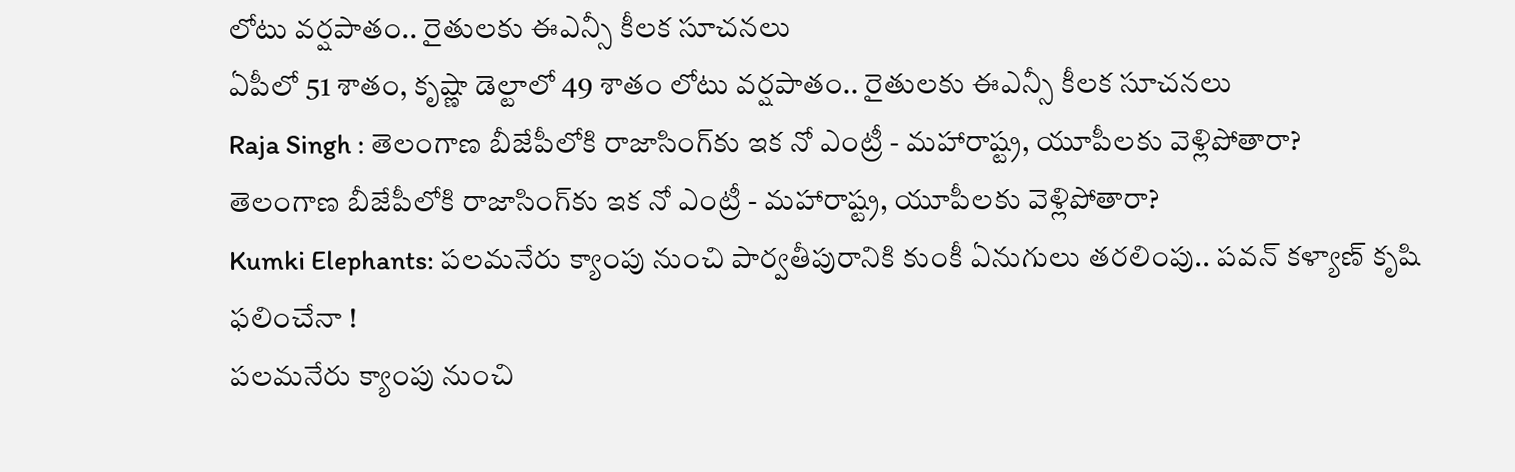లోటు వర్షపాతం.. రైతులకు ఈఎన్సీ కీలక సూచనలు
ఏపీలో 51 శాతం, కృష్ణా డెల్టాలో 49 శాతం లోటు వర్షపాతం.. రైతులకు ఈఎన్సీ కీలక సూచనలు
Raja Singh : తెలంగాణ బీజేపీలోకి రాజాసింగ్‌కు ఇక నో ఎంట్రీ - మహారాష్ట్ర, యూపీలకు వెళ్లిపోతారా?
తెలంగాణ బీజేపీలోకి రాజాసింగ్‌కు ఇక నో ఎంట్రీ - మహారాష్ట్ర, యూపీలకు వెళ్లిపోతారా?
Kumki Elephants: పలమనేరు క్యాంపు నుంచి పార్వతీపురానికి కుంకీ ఏనుగులు తరలింపు.. పవన్ కళ్యాణ్ కృషి ఫలించేనా !
పలమనేరు క్యాంపు నుంచి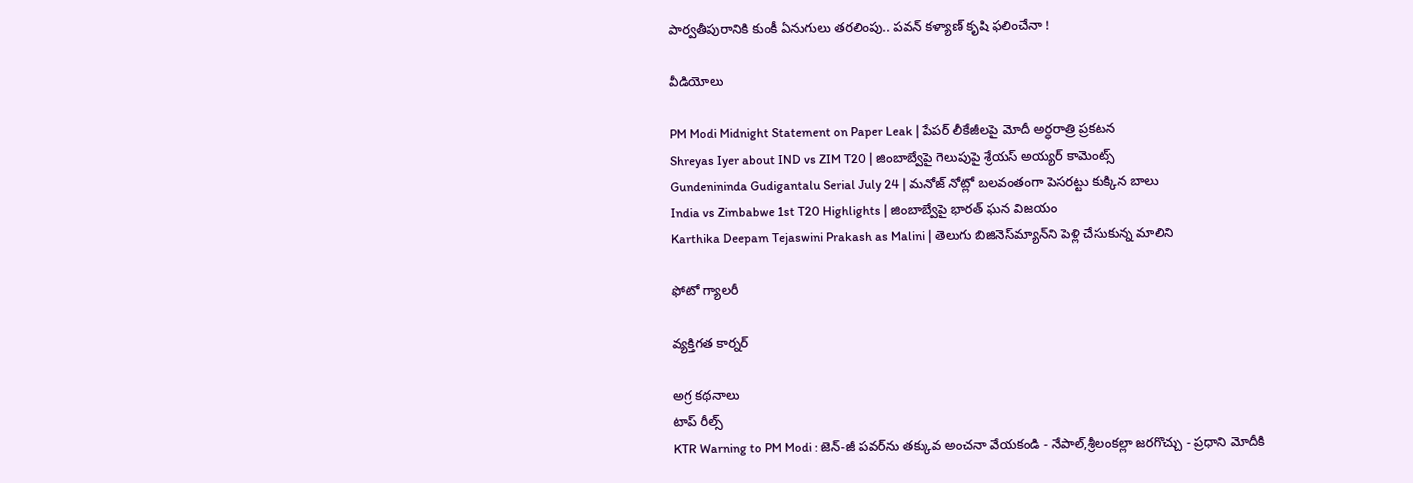పార్వతీపురానికి కుంకీ ఏనుగులు తరలింపు.. పవన్ కళ్యాణ్ కృషి ఫలించేనా !

వీడియోలు

PM Modi Midnight Statement on Paper Leak | పేపర్ లీకేజీలపై మోదీ అర్ధరాత్రి ప్రకటన
Shreyas Iyer about IND vs ZIM T20 | జింబాబ్వేపై గెలుపుపై శ్రేయస్ అయ్యర్ కామెంట్స్
Gundenininda Gudigantalu Serial July 24 | మనోజ్ నోట్లో బలవంతంగా పెసరట్టు కుక్కిన బాలు
India vs Zimbabwe 1st T20 Highlights | జింబాబ్వేపై భారత్ ఘన విజయం
Karthika Deepam Tejaswini Prakash as Malini | తెలుగు బిజినెస్‌మ్యాన్‌ని పెళ్లి చేసుకున్న మాలిని

ఫోటో గ్యాలరీ

వ్యక్తిగత కార్నర్

అగ్ర కథనాలు
టాప్ రీల్స్
KTR Warning to PM Modi : జెన్-జీ పవర్‌ను తక్కువ అంచనా వేయకండి - నేపాల్,శ్రీలంకల్లా జరగొచ్చు - ప్రధాని మోదీకి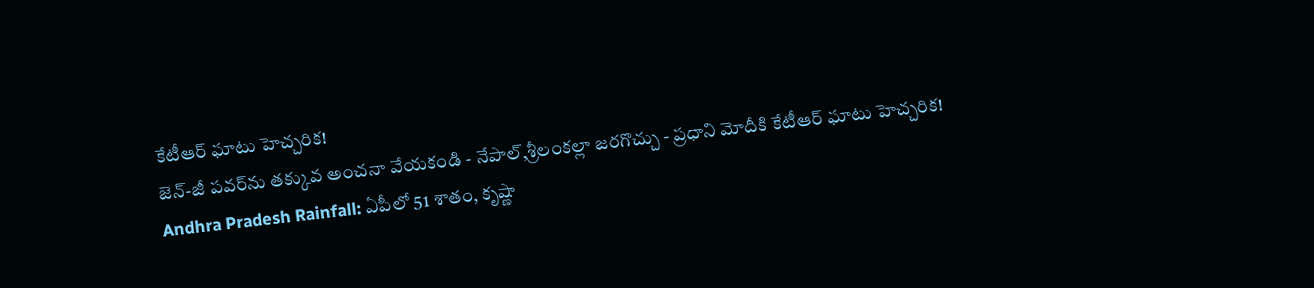కేటీఆర్ ఘాటు హెచ్చరిక!
జెన్-జీ పవర్‌ను తక్కువ అంచనా వేయకండి - నేపాల్,శ్రీలంకల్లా జరగొచ్చు - ప్రధాని మోదీకి కేటీఆర్ ఘాటు హెచ్చరిక!
Andhra Pradesh Rainfall: ఏపీలో 51 శాతం, కృష్ణా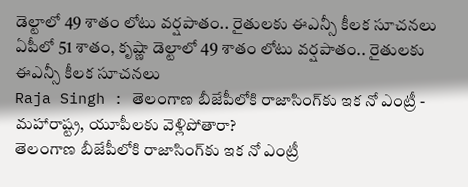డెల్టాలో 49 శాతం లోటు వర్షపాతం.. రైతులకు ఈఎన్సీ కీలక సూచనలు
ఏపీలో 51 శాతం, కృష్ణా డెల్టాలో 49 శాతం లోటు వర్షపాతం.. రైతులకు ఈఎన్సీ కీలక సూచనలు
Raja Singh : తెలంగాణ బీజేపీలోకి రాజాసింగ్‌కు ఇక నో ఎంట్రీ - మహారాష్ట్ర, యూపీలకు వెళ్లిపోతారా?
తెలంగాణ బీజేపీలోకి రాజాసింగ్‌కు ఇక నో ఎంట్రీ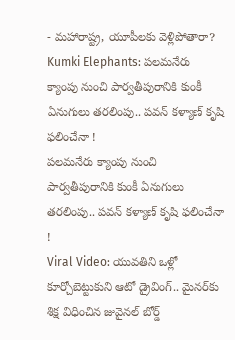- మహారాష్ట్ర, యూపీలకు వెళ్లిపోతారా?
Kumki Elephants: పలమనేరు క్యాంపు నుంచి పార్వతీపురానికి కుంకీ ఏనుగులు తరలింపు.. పవన్ కళ్యాణ్ కృషి ఫలించేనా !
పలమనేరు క్యాంపు నుంచి పార్వతీపురానికి కుంకీ ఏనుగులు తరలింపు.. పవన్ కళ్యాణ్ కృషి ఫలించేనా !
Viral Video: యువతిని ఒళ్లో కూర్చోబెట్టుకుని ఆటో డ్రైవింగ్.. మైనర్‌కు శిక్ష విధించిన జువైనల్ బోర్డ్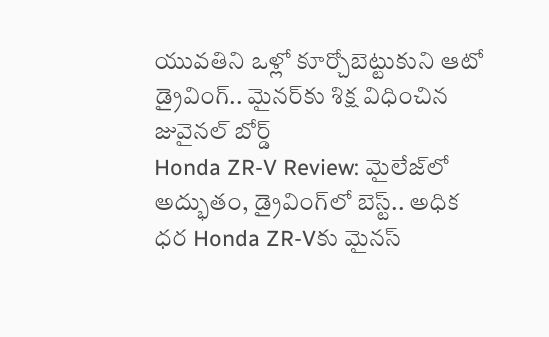యువతిని ఒళ్లో కూర్చోబెట్టుకుని ఆటో డ్రైవింగ్.. మైనర్‌కు శిక్ష విధించిన జువైనల్ బోర్డ్
Honda ZR-V Review: మైలేజ్‌లో అద్భుతం, డ్రైవింగ్‌లో బెస్ట్.. అధిక ధర Honda ZR-Vకు మైనస్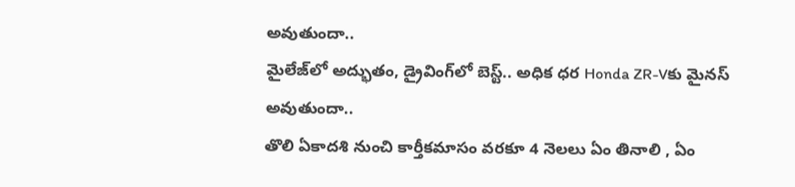అవుతుందా..
మైలేజ్‌లో అద్భుతం, డ్రైవింగ్‌లో బెస్ట్.. అధిక ధర Honda ZR-Vకు మైనస్ అవుతుందా..
తొలి ఏకాదశి నుంచి కార్తీకమాసం వరకూ 4 నెలలు ఏం తినాలి , ఏం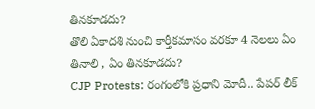తినకూడదు?
తొలి ఏకాదశి నుంచి కార్తీకమాసం వరకూ 4 నెలలు ఏం తినాలి , ఏం తినకూడదు?
CJP Protests: రంగంలోకి ప్రధాని మోదీ.. పేపర్ లీక్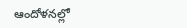ఆందోళనల్లో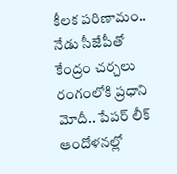కీలక పరిణామం.. నేడు సీజేపీతో కేంద్రం చర్చలు
రంగంలోకి ప్రధాని మోదీ.. పేపర్ లీక్ ఆందోళనల్లో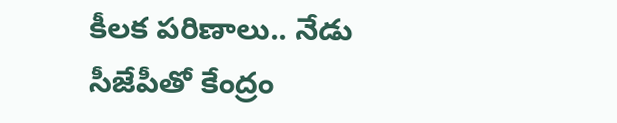కీలక పరిణాలు.. నేడు సీజేపీతో కేంద్రం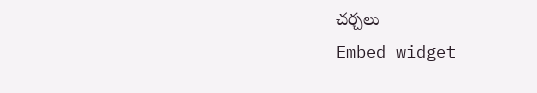చర్చలు
Embed widget